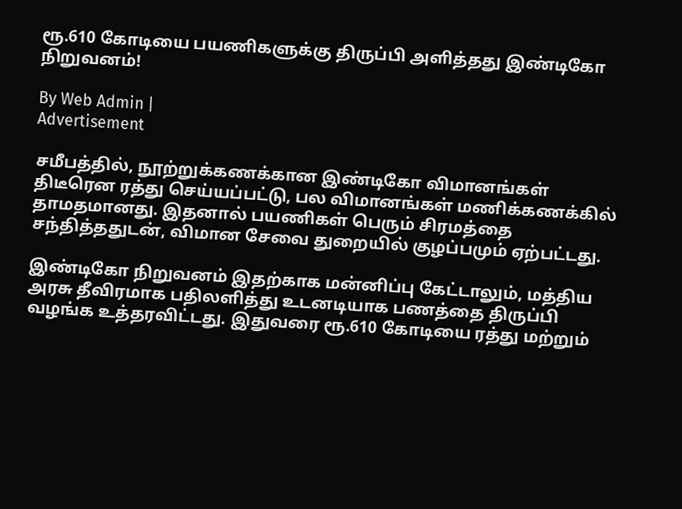ரூ.610 கோடியை பயணிகளுக்கு திருப்பி அளித்தது இண்டிகோ நிறுவனம்!

By Web Admin |
Advertisement

சமீபத்தில், நூற்றுக்கணக்கான இண்டிகோ விமானங்கள் திடீரென ரத்து செய்யப்பட்டு, பல விமானங்கள் மணிக்கணக்கில் தாமதமானது. இதனால் பயணிகள் பெரும் சிரமத்தை சந்தித்ததுடன், விமான சேவை துறையில் குழப்பமும் ஏற்பட்டது.

இண்டிகோ நிறுவனம் இதற்காக மன்னிப்பு கேட்டாலும், மத்திய அரசு தீவிரமாக பதிலளித்து உடனடியாக பணத்தை திருப்பி வழங்க உத்தரவிட்டது. இதுவரை ரூ.610 கோடியை ரத்து மற்றும்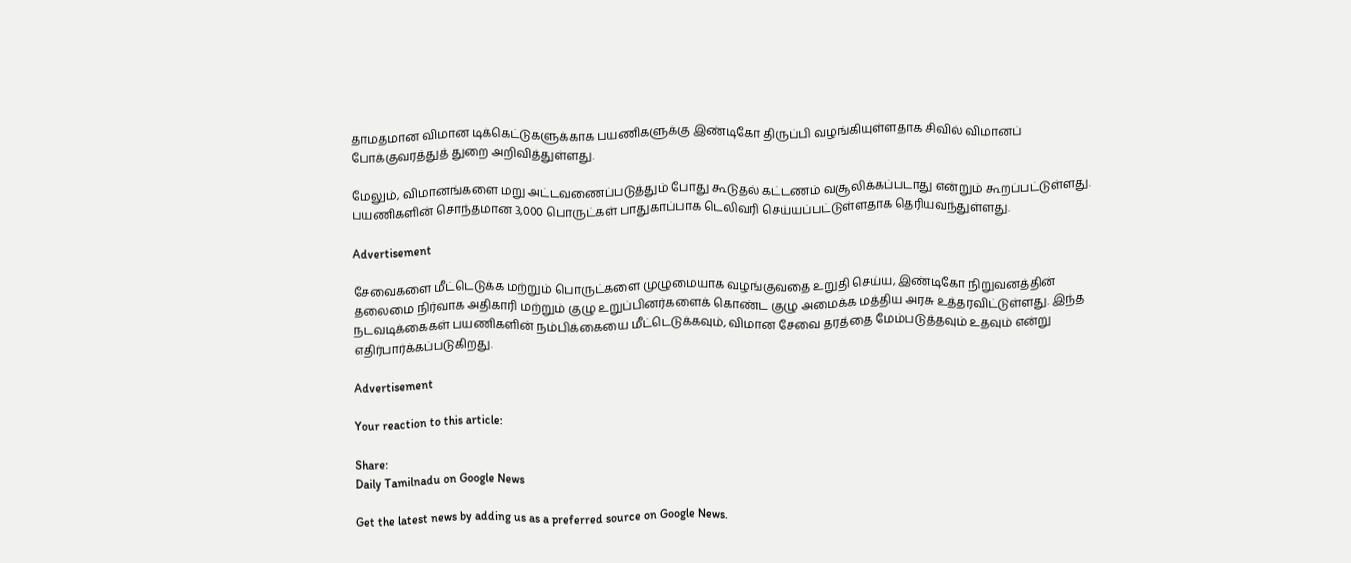தாமதமான விமான டிக்கெட்டுகளுக்காக பயணிகளுக்கு இண்டிகோ திருப்பி வழங்கியுள்ளதாக சிவில் விமானப் போக்குவரத்துத் துறை அறிவித்துள்ளது.

மேலும், விமானங்களை மறு அட்டவணைப்படுத்தும் போது கூடுதல் கட்டணம் வசூலிக்கப்படாது என்றும் கூறப்பட்டுள்ளது. பயணிகளின் சொந்தமான 3,000 பொருட்கள் பாதுகாப்பாக டெலிவரி செய்யப்பட்டுள்ளதாக தெரியவந்துள்ளது.

Advertisement

சேவைகளை மீட்டெடுக்க மற்றும் பொருட்களை முழுமையாக வழங்குவதை உறுதி செய்ய, இண்டிகோ நிறுவனத்தின் தலைமை நிர்வாக அதிகாரி மற்றும் குழு உறுப்பினர்களைக் கொண்ட குழு அமைக்க மத்திய அரசு உத்தரவிட்டுள்ளது. இந்த நடவடிக்கைகள் பயணிகளின் நம்பிக்கையை மீட்டெடுக்கவும், விமான சேவை தரத்தை மேம்படுத்தவும் உதவும் என்று எதிர்பார்க்கப்படுகிறது.

Advertisement

Your reaction to this article:

Share:
Daily Tamilnadu on Google News

Get the latest news by adding us as a preferred source on Google News.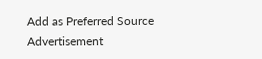Add as Preferred Source
Advertisement